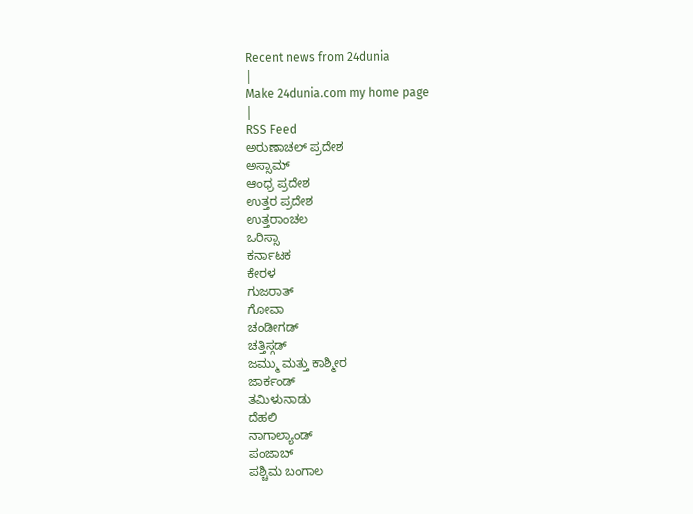Recent news from 24dunia
|
Make 24dunia.com my home page
|
RSS Feed
ಅರುಣಾಚಲ್ ಪ್ರದೇಶ
ಅಸ್ಸಾಮ್
ಆಂಧ್ರ ಪ್ರದೇಶ
ಉತ್ತರ ಪ್ರದೇಶ
ಉತ್ತರಾಂಚಲ
ಒರಿಸ್ಸಾ
ಕರ್ನಾಟಕ
ಕೇರಳ
ಗುಜರಾತ್
ಗೋವಾ
ಚಂಡೀಗಡ್
ಚತ್ತಿಸ್ಗಡ್
ಜಮ್ಮು ಮತ್ತು ಕಾಶ್ಮೀರ
ಜಾರ್ಕಂಡ್
ತಮಿಳುನಾಡು
ದೆಹಲಿ
ನಾಗಾಲ್ಯಾಂಡ್
ಪಂಜಾಬ್
ಪಶ್ಚಿಮ ಬಂಗಾಲ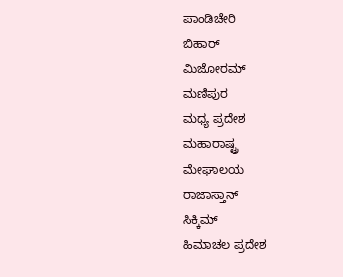ಪಾಂಡಿಚೇರಿ
ಬಿಹಾರ್
ಮಿಜೋರಮ್
ಮಣಿಪುರ
ಮಧ್ಯ ಪ್ರದೇಶ
ಮಹಾರಾಷ್ಟ್ರ
ಮೇಘಾಲಯ
ರಾಜಾಸ್ತಾನ್
ಸಿಕ್ಕಿಮ್
ಹಿಮಾಚಲ ಪ್ರದೇಶ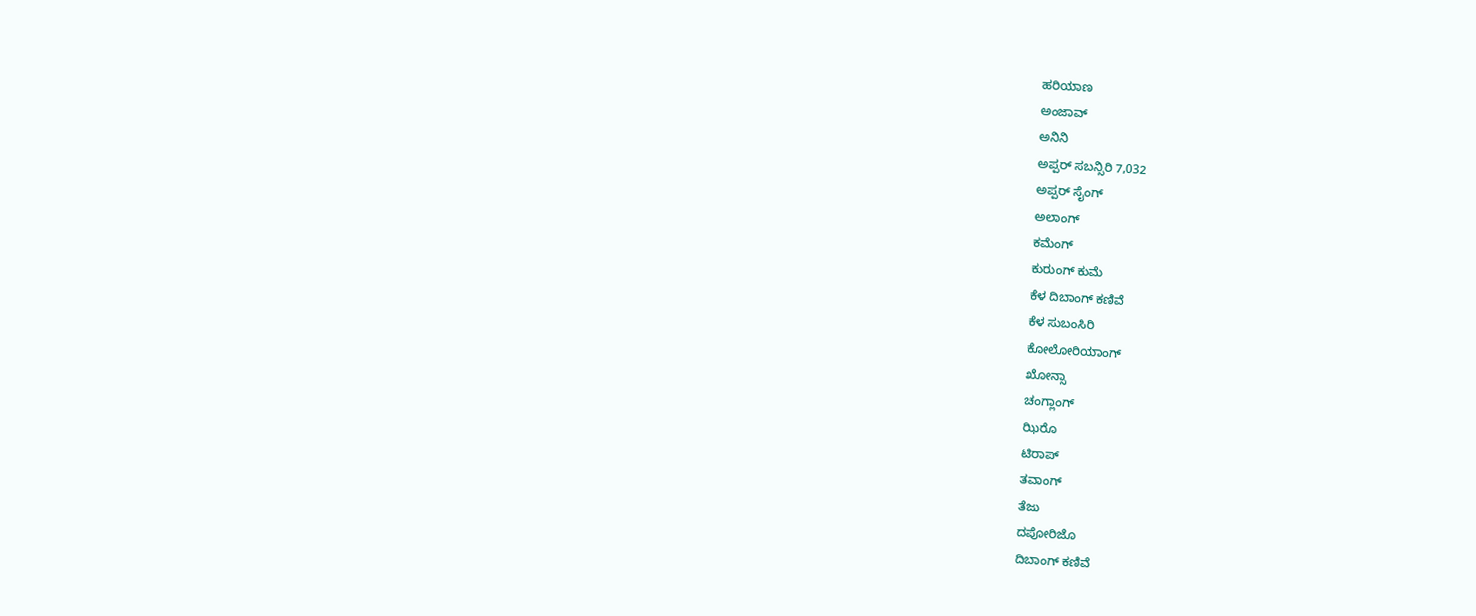ಹರಿಯಾಣ
ಅಂಜಾವ್
ಅನಿನಿ
ಅಪ್ಪರ್ ಸಬನ್ಸಿರಿ 7,032
ಅಪ್ಪರ್ ಸೈಂಗ್
ಅಲಾಂಗ್
ಕಮೆಂಗ್
ಕುರುಂಗ್ ಕುಮೆ
ಕೆಳ ದಿಬಾಂಗ್ ಕಣಿವೆ
ಕೆಳ ಸುಬಂಸಿರಿ
ಕೋಲೋರಿಯಾಂಗ್
ಖೋನ್ಸಾ
ಚಂಗ್ಲಾಂಗ್
ಝಿರೊ
ಟಿರಾಪ್
ತವಾಂಗ್
ತೆಜು
ದಪೋರಿಜೊ
ದಿಬಾಂಗ್ ಕಣಿವೆ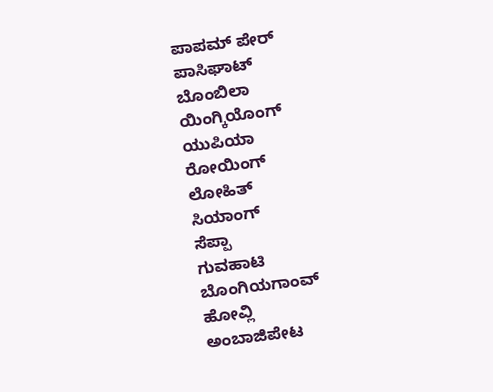ಪಾಪಮ್ ಪೇರ್
ಪಾಸಿಘಾಟ್
ಬೊಂಬಿಲಾ
ಯಿಂಗ್ಕಿಯೊಂಗ್
ಯುಪಿಯಾ
ರೋಯಿಂಗ್
ಲೋಹಿತ್
ಸಿಯಾಂಗ್
ಸೆಪ್ಪಾ
ಗುವಹಾಟಿ
ಬೊಂಗಿಯಗಾಂವ್
ಹೋವ್ಲಿ
ಅಂಬಾಜಿಪೇಟ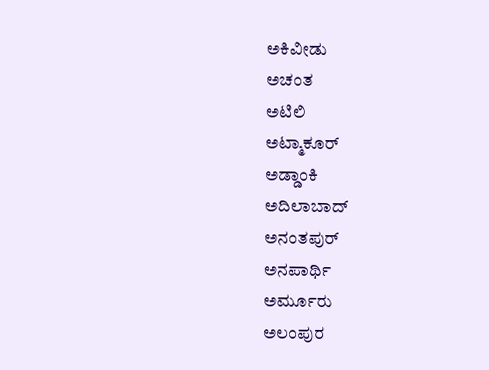ಅಕಿವೀಡು
ಅಚಂತ
ಅಟಿಲಿ
ಅಟ್ಮಾಕೂರ್
ಅಡ್ಡಾಂಕಿ
ಅದಿಲಾಬಾದ್
ಅನಂತಪುರ್
ಅನಪಾರ್ಥಿ
ಅರ್ಮೂರು
ಅಲಂಪುರ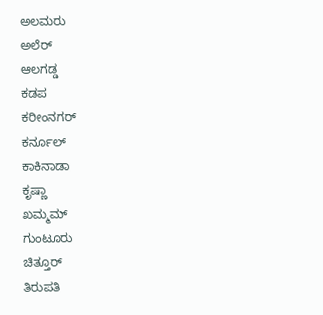ಅಲಮರು
ಅಲೆರ್
ಆಲಗಡ್ಡ
ಕಡಪ
ಕರೀಂನಗರ್
ಕರ್ನೂಲ್
ಕಾಕಿನಾಡಾ
ಕೃಷ್ಣಾ
ಖಮ್ಮಮ್
ಗುಂಟೂರು
ಚಿತ್ತೂರ್
ತಿರುಪತಿ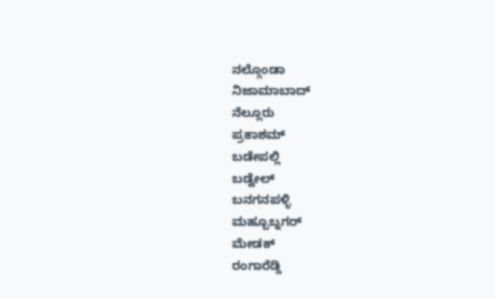ನಲ್ಗೊಂಡಾ
ನಿಜಾಮಾಬಾದ್
ನೆಲ್ಲೂರು
ಪ್ರಕಾಶಮ್
ಬಡೇಪಲ್ಲಿ
ಬಡ್ವೇಲ್
ಬನಗನಪಳ್ಳಿ
ಮಹ್ಬೂಬ್ನಗರ್
ಮೇಡಕ್
ರಂಗಾರೆಡ್ಡಿ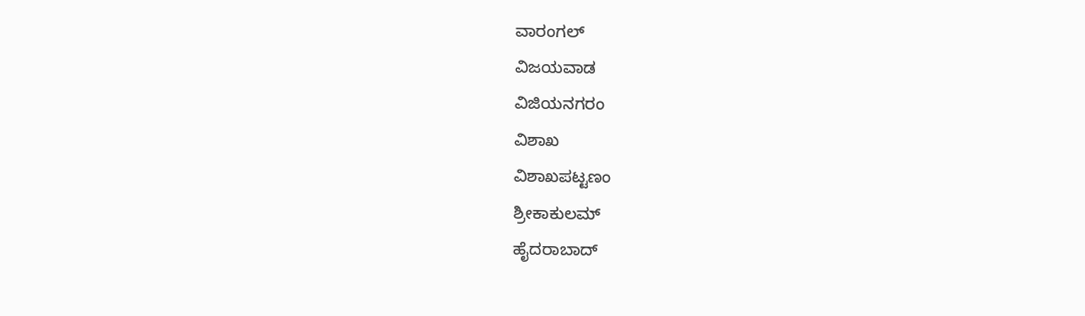ವಾರಂಗಲ್
ವಿಜಯವಾಡ
ವಿಜಿಯನಗರಂ
ವಿಶಾಖ
ವಿಶಾಖಪಟ್ಟಣಂ
ಶ್ರೀಕಾಕುಲಮ್
ಹೈದರಾಬಾದ್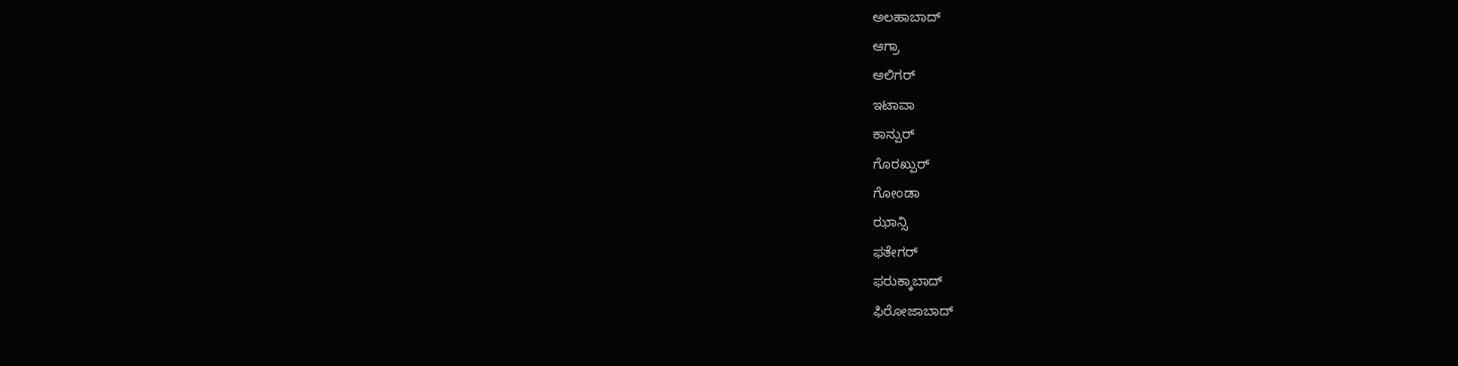ಅಲಹಾಬಾದ್
ಆಗ್ರಾ
ಆಲಿಗರ್
ಇಟಾವಾ
ಕಾನ್ಪುರ್
ಗೊರಖ್ಪುರ್
ಗೋಂಡಾ
ಝಾನ್ಸಿ
ಫತೇಗರ್
ಫರುಕ್ಕಾಬಾದ್
ಫಿರೋಜಾಬಾದ್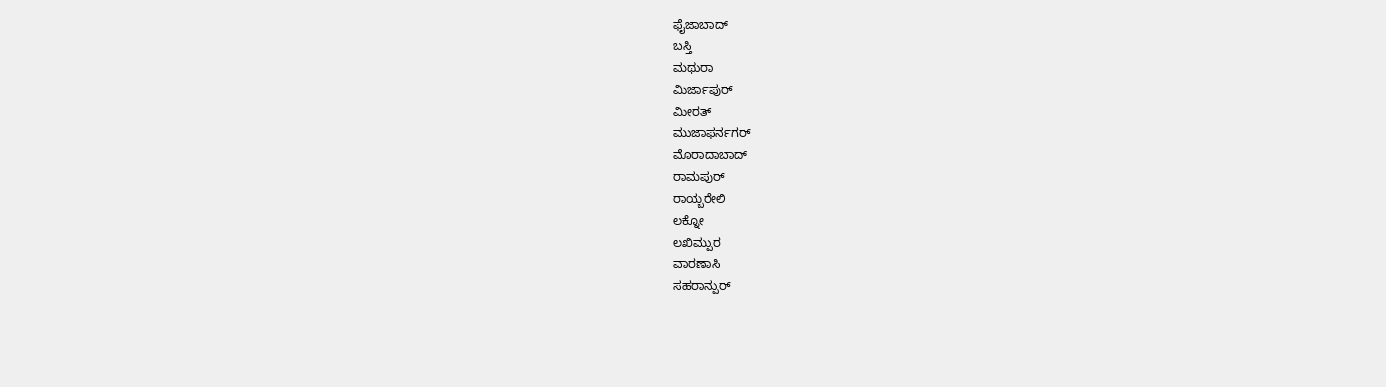ಫೈಜಾಬಾದ್
ಬಸ್ತಿ
ಮಥುರಾ
ಮಿರ್ಜಾಪುರ್
ಮೀರತ್
ಮುಜಾಫರ್ನಗರ್
ಮೊರಾದಾಬಾದ್
ರಾಮಪುರ್
ರಾಯ್ಬರೇಲಿ
ಲಕ್ನೋ
ಲಖಿಮ್ಪುರ
ವಾರಣಾಸಿ
ಸಹರಾನ್ಪುರ್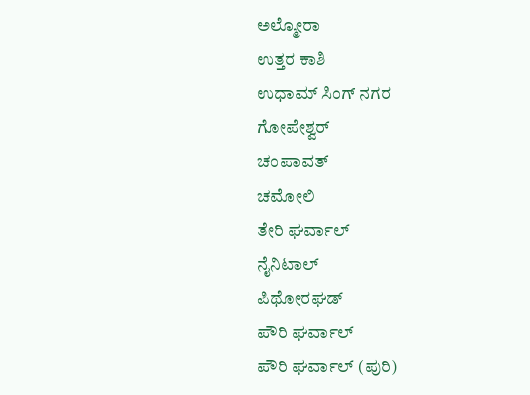ಅಲ್ಮೋರಾ
ಉತ್ತರ ಕಾಶಿ
ಉಧಾಮ್ ಸಿಂಗ್ ನಗರ
ಗೋಪೇಶ್ವರ್
ಚಂಪಾವತ್
ಚಮೋಲಿ
ತೇರಿ ಘರ್ವಾಲ್
ನೈನಿಟಾಲ್
ಪಿಥೋರಘಡ್
ಪೌರಿ ಘರ್ವಾಲ್
ಪೌರಿ ಘರ್ವಾಲ್ (ಪುರಿ)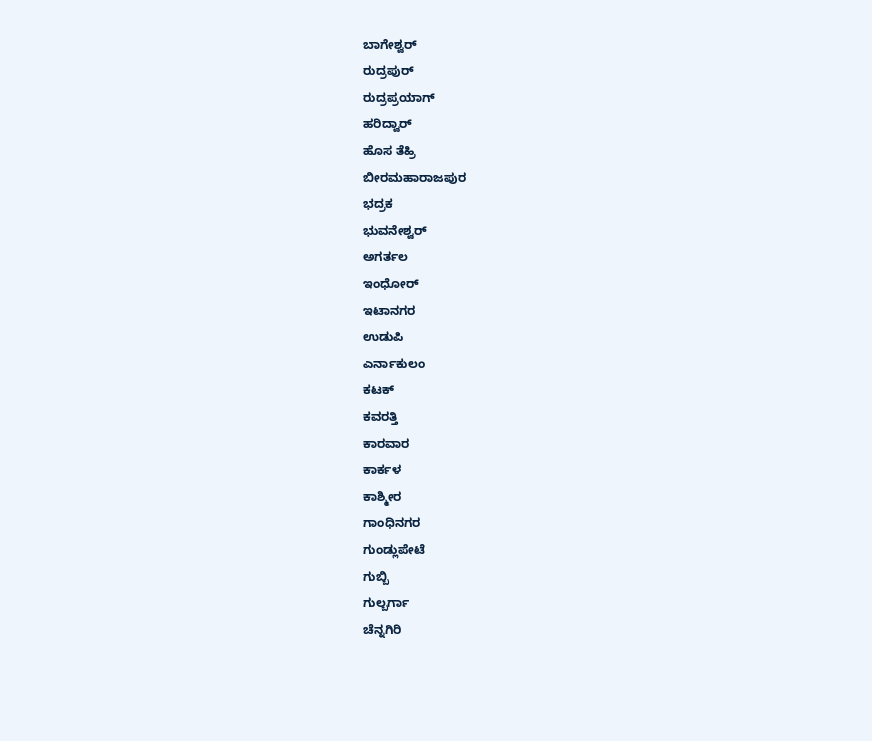ಬಾಗೇಶ್ವರ್
ರುದ್ರಪುರ್
ರುದ್ರಪ್ರಯಾಗ್
ಹರಿದ್ವಾರ್
ಹೊಸ ತೆಹ್ರಿ
ಬೀರಮಹಾರಾಜಪುರ
ಭದ್ರಕ
ಭುವನೇಶ್ವರ್
ಅಗರ್ತಲ
ಇಂಧೋರ್
ಇಟಾನಗರ
ಉಡುಪಿ
ಎರ್ನಾಕುಲಂ
ಕಟಕ್
ಕವರತ್ತಿ
ಕಾರವಾರ
ಕಾರ್ಕಳ
ಕಾಶ್ಮೀರ
ಗಾಂಧಿನಗರ
ಗುಂಡ್ಲುಪೇಟೆ
ಗುಬ್ಬಿ
ಗುಲ್ಬರ್ಗಾ
ಚೆನ್ನಗಿರಿ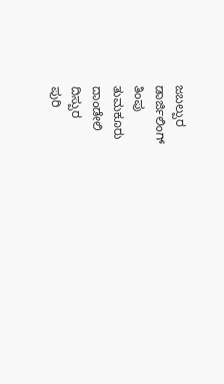ಜಬಲ್ಪುರ
ಡಾರ್ಜಿಲಿಂಗ್
ತಿಂಪು
ತುಮಕೂರು
ದಾಂಡೇಲಿ
ದಿಸ್ಪುರ
ಪುರಿ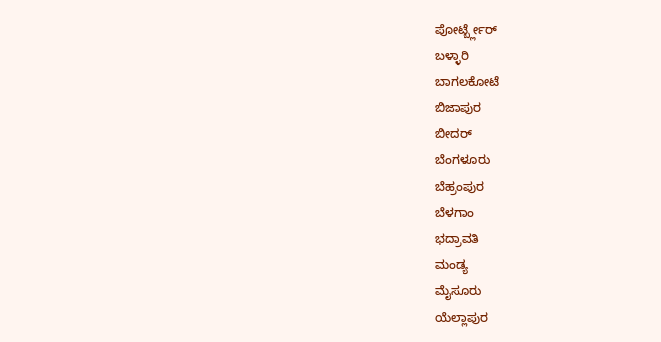ಪೋರ್ಟ್ಬ್ಲೇರ್
ಬಳ್ಳಾರಿ
ಬಾಗಲಕೋಟೆ
ಬಿಜಾಪುರ
ಬೀದರ್
ಬೆಂಗಳೂರು
ಬೆಹ್ರಂಪುರ
ಬೆಳಗಾಂ
ಭದ್ರಾವತಿ
ಮಂಡ್ಯ
ಮೈಸೂರು
ಯೆಲ್ಲಾಪುರ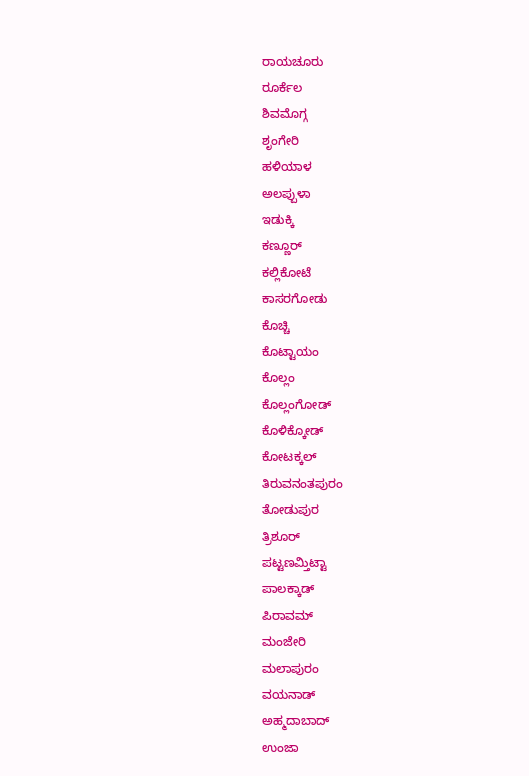ರಾಯಚೂರು
ರೂರ್ಕೆಲ
ಶಿವಮೊಗ್ಗ
ಶೃಂಗೇರಿ
ಹಳಿಯಾಳ
ಅಲಪ್ಪುಳಾ
ಇಡುಕ್ಕಿ
ಕಣ್ಣೂರ್
ಕಲ್ಲಿಕೋಟೆ
ಕಾಸರಗೋಡು
ಕೊಚ್ಚಿ
ಕೊಟ್ಟಾಯಂ
ಕೊಲ್ಲಂ
ಕೊಲ್ಲಂಗೋಡ್
ಕೊಳಿಕ್ಕೋಡ್
ಕೋಟಕ್ಕಲ್
ತಿರುವನಂತಪುರಂ
ತೋಡುಪುರ
ತ್ರಿಶೂರ್
ಪಟ್ಟಣಮ್ತಿಟ್ಟಾ
ಪಾಲಕ್ಕಾಡ್
ಪಿರಾವಮ್
ಮಂಜೇರಿ
ಮಲಾಪುರಂ
ವಯನಾಡ್
ಅಹ್ಮದಾಬಾದ್
ಉಂಜಾ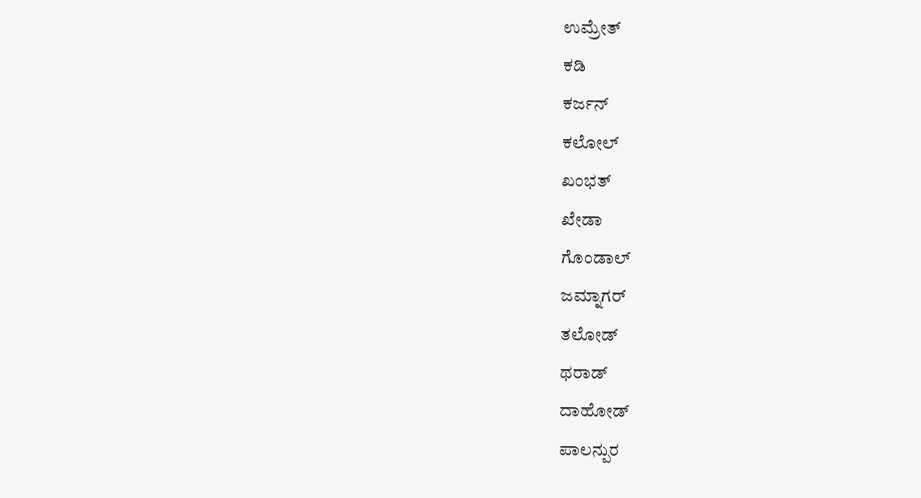ಉಮ್ರೇತ್
ಕಡಿ
ಕರ್ಜನ್
ಕಲೋಲ್
ಖಂಭತ್
ಖೇಡಾ
ಗೊಂಡಾಲ್
ಜಮ್ನಾಗರ್
ತಲೋಡ್
ಥರಾಡ್
ದಾಹೋಡ್
ಪಾಲನ್ಪುರ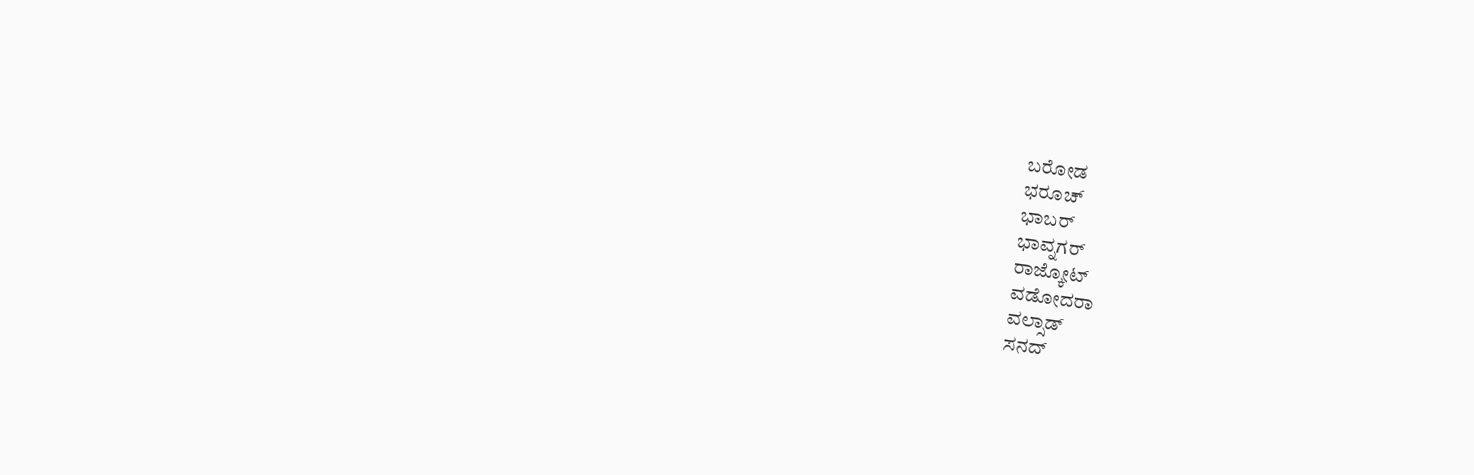ಬರೋಡ
ಭರೂಚ್
ಭಾಬರ್
ಭಾವ್ನಗರ್
ರಾಜ್ಕೋಟ್
ವಡೋದರಾ
ವಲ್ಸಾಡ್
ಸನದ್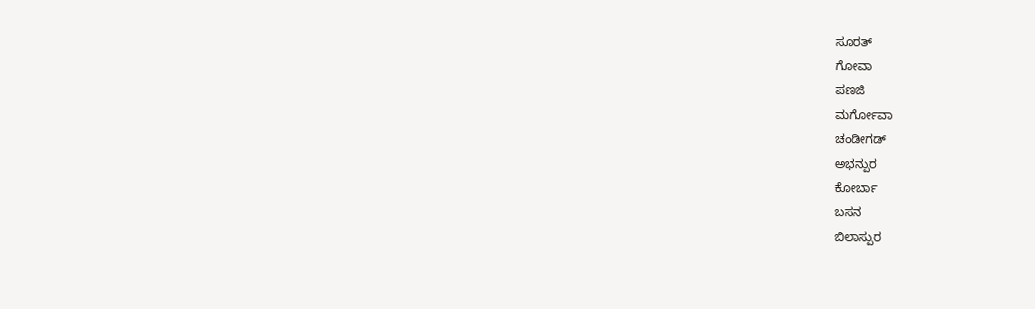ಸೂರತ್
ಗೋವಾ
ಪಣಜಿ
ಮರ್ಗೋವಾ
ಚಂಡೀಗಡ್
ಅಭನ್ಪುರ
ಕೋರ್ಬಾ
ಬಸನ
ಬಿಲಾಸ್ಪುರ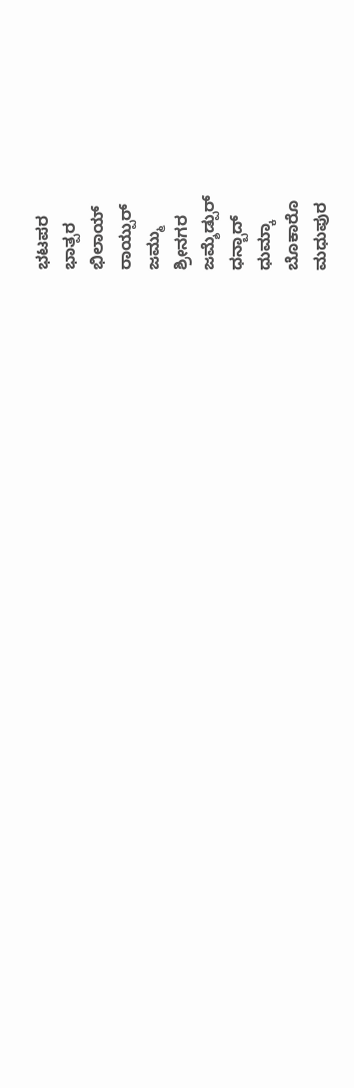ಭಟಪರ
ಭಾತ್ಪರ
ಭಿಲಾಯ್
ರಾಯ್ಪುರ್
ಜಮ್ಮು
ಶ್ರೀನಗರ
ಜಮ್ಶೆಡ್ಪುರ್
ಧನ್ಬಾದ್
ಧುಮ್ಕಾ
ಬೊಕಾರೊ
ಮಧುಪುರ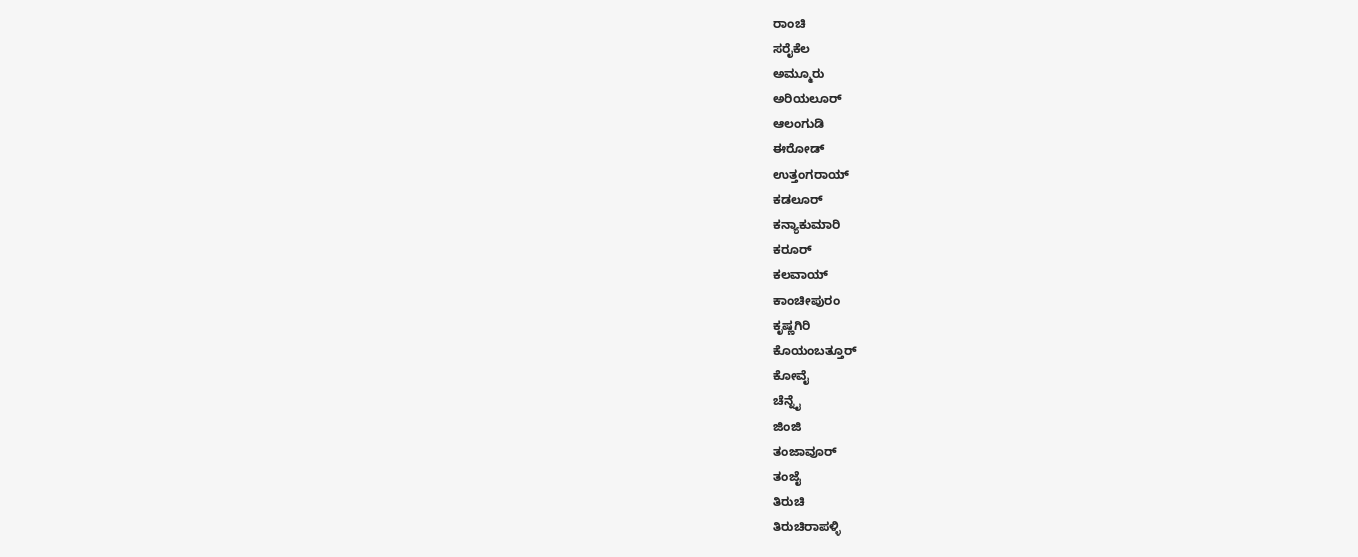ರಾಂಚಿ
ಸರೈಕೆಲ
ಅಮ್ಮೂರು
ಅರಿಯಲೂರ್
ಆಲಂಗುಡಿ
ಈರೋಡ್
ಉತ್ತಂಗರಾಯ್
ಕಡಲೂರ್
ಕನ್ಯಾಕುಮಾರಿ
ಕರೂರ್
ಕಲವಾಯ್
ಕಾಂಚೀಪುರಂ
ಕೃಷ್ಣಗಿರಿ
ಕೊಯಂಬತ್ತೂರ್
ಕೋವೈ
ಚೆನ್ನೈ
ಜಿಂಜಿ
ತಂಜಾವೂರ್
ತಂಜೈ
ತಿರುಚಿ
ತಿರುಚಿರಾಪಳ್ಳಿ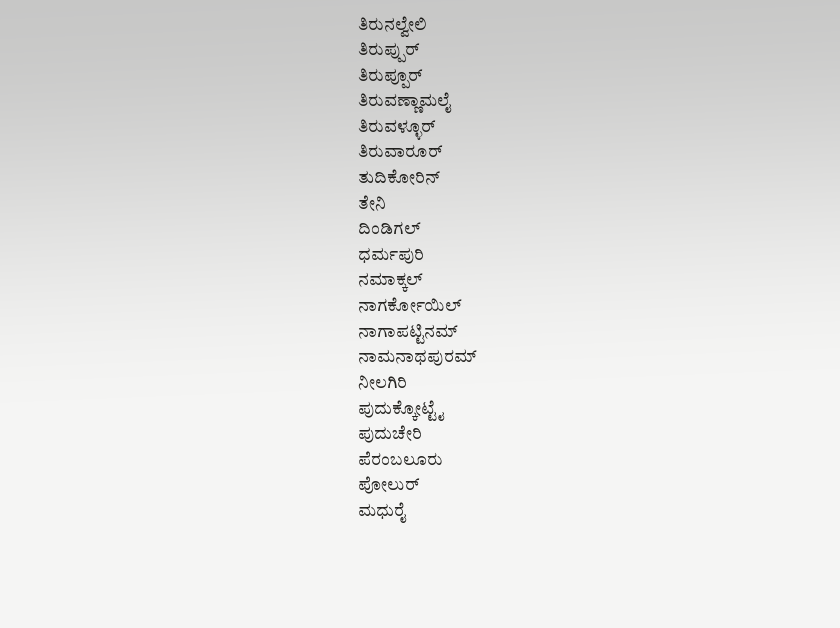ತಿರುನಲ್ವೇಲಿ
ತಿರುಪ್ಪುರ್
ತಿರುಪ್ಪೂರ್
ತಿರುವಣ್ಣಾಮಲೈ
ತಿರುವಳ್ಳೂರ್
ತಿರುವಾರೂರ್
ತುದಿಕೋರಿನ್
ತೇನಿ
ದಿಂಡಿಗಲ್
ಧರ್ಮಪುರಿ
ನಮಾಕ್ಕಲ್
ನಾಗರ್ಕೋಯಿಲ್
ನಾಗಾಪಟ್ಟಿನಮ್
ನಾಮನಾಥಪುರಮ್
ನೀಲಗಿರಿ
ಪುದುಕ್ಕೋಟ್ಟೈ
ಪುದುಚೇರಿ
ಪೆರಂಬಲೂರು
ಪೋಲುರ್
ಮಧುರೈ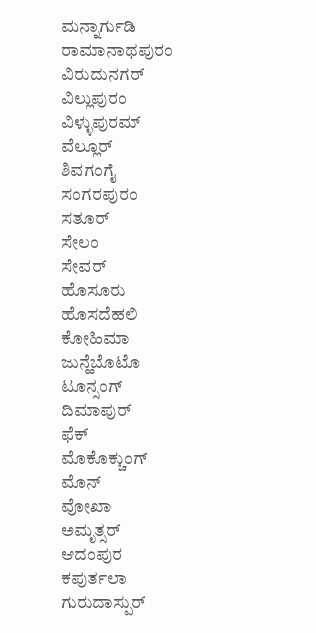ಮನ್ನಾರ್ಗುಡಿ
ರಾಮಾನಾಥಪುರಂ
ವಿರುದುನಗರ್
ವಿಲ್ಲುಪುರಂ
ವಿಳ್ಳುಪುರಮ್
ವೆಲ್ಲೂರ್
ಶಿವಗಂಗೈ
ಸಂಗರಪುರಂ
ಸತೂರ್
ಸೇಲಂ
ಸೇವರ್
ಹೊಸೂರು
ಹೊಸದೆಹಲಿ
ಕೋಹಿಮಾ
ಜುನ್ಹೆಬೊಟೊ
ಟೂನ್ಸಂಗ್
ದಿಮಾಪುರ್
ಫೆಕ್
ಮೊಕೊಕ್ಚುಂಗ್
ಮೊನ್
ವೋಖಾ
ಅಮೃತ್ಸರ್
ಆದಂಪುರ
ಕಪುರ್ತಲಾ
ಗುರುದಾಸ್ಪುರ್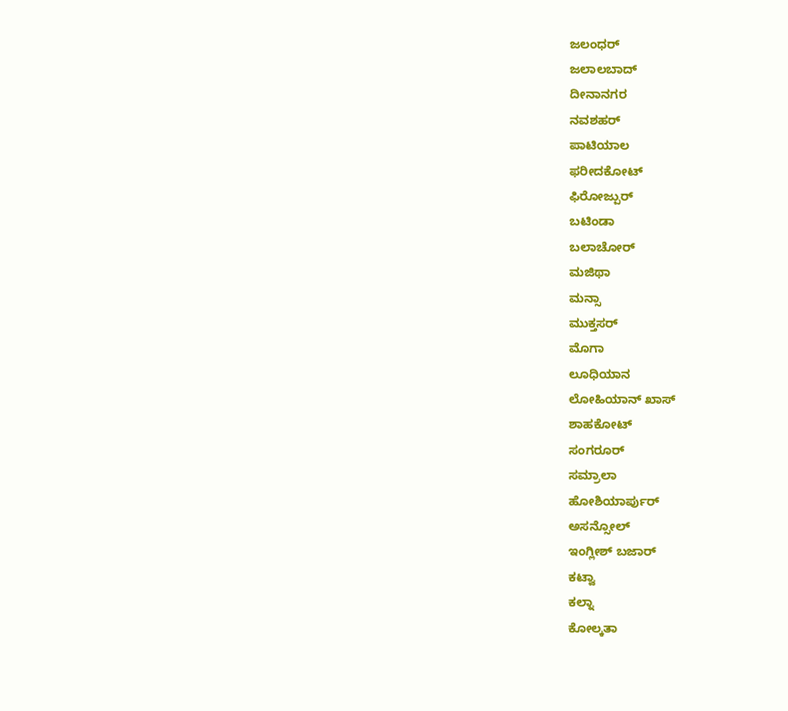ಜಲಂಧರ್
ಜಲಾಲಬಾದ್
ದೀನಾನಗರ
ನವಶಹರ್
ಪಾಟಿಯಾಲ
ಫರೀದಕೋಟ್
ಫಿರೋಜ್ಪುರ್
ಬಟಿಂಡಾ
ಬಲಾಚೋರ್
ಮಜಿಥಾ
ಮನ್ಸಾ
ಮುಕ್ತಸರ್
ಮೊಗಾ
ಲೂಧಿಯಾನ
ಲೋಹಿಯಾನ್ ಖಾಸ್
ಶಾಹಕೋಟ್
ಸಂಗರೂರ್
ಸಮ್ರಾಲಾ
ಹೋಶಿಯಾರ್ಪುರ್
ಅಸನ್ಸೋಲ್
ಇಂಗ್ಲೀಶ್ ಬಜಾರ್
ಕಟ್ವಾ
ಕಲ್ನಾ
ಕೋಲ್ಕತಾ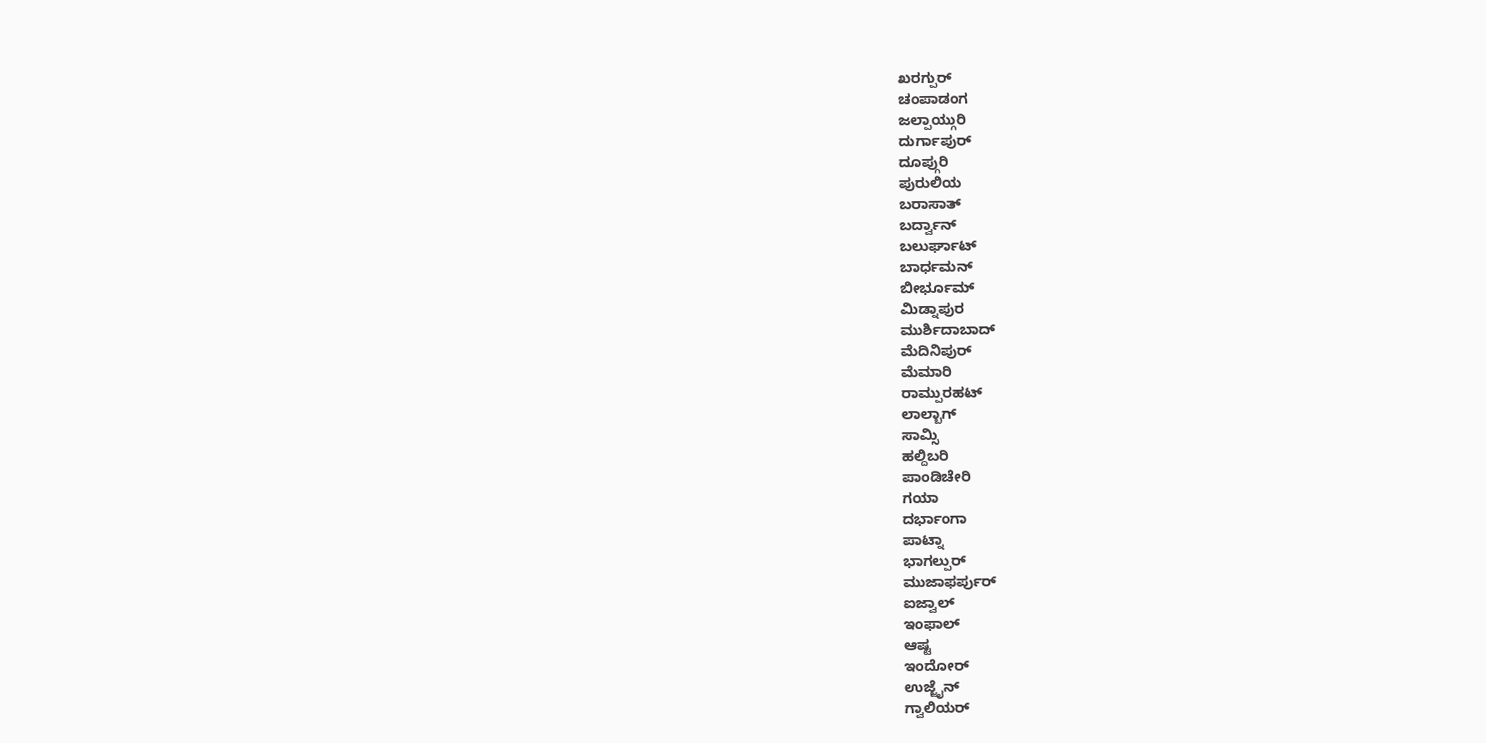ಖರಗ್ಪುರ್
ಚಂಪಾಡಂಗ
ಜಲ್ಪಾಯ್ಗುರಿ
ದುರ್ಗಾಪುರ್
ದೂಪ್ಗುರಿ
ಪುರುಲಿಯ
ಬರಾಸಾತ್
ಬರ್ದ್ವಾನ್
ಬಲುರ್ಘಾಟ್
ಬಾರ್ಧಮನ್
ಬೀರ್ಭೂಮ್
ಮಿಡ್ನಾಪುರ
ಮುರ್ಶಿದಾಬಾದ್
ಮೆದಿನಿಪುರ್
ಮೆಮಾರಿ
ರಾಮ್ಪುರಹಟ್
ಲಾಲ್ಬಾಗ್
ಸಾಮ್ಸಿ
ಹಲ್ದಿಬರಿ
ಪಾಂಡಿಚೇರಿ
ಗಯಾ
ದರ್ಭಾಂಗಾ
ಪಾಟ್ನಾ
ಭಾಗಲ್ಪುರ್
ಮುಜಾಫರ್ಪುರ್
ಐಜ್ವಾಲ್
ಇಂಫಾಲ್
ಆಷ್ಟ
ಇಂದೋರ್
ಉಜ್ಜೈನ್
ಗ್ವಾಲಿಯರ್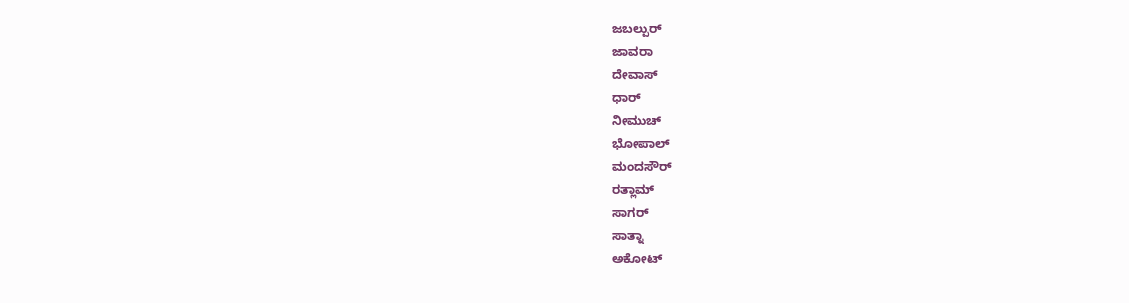ಜಬಲ್ಪುರ್
ಜಾವರಾ
ದೇವಾಸ್
ಧಾರ್
ನೀಮುಚ್
ಭೋಪಾಲ್
ಮಂದಸೌರ್
ರತ್ಲಾಮ್
ಸಾಗರ್
ಸಾತ್ನಾ
ಅಕೋಟ್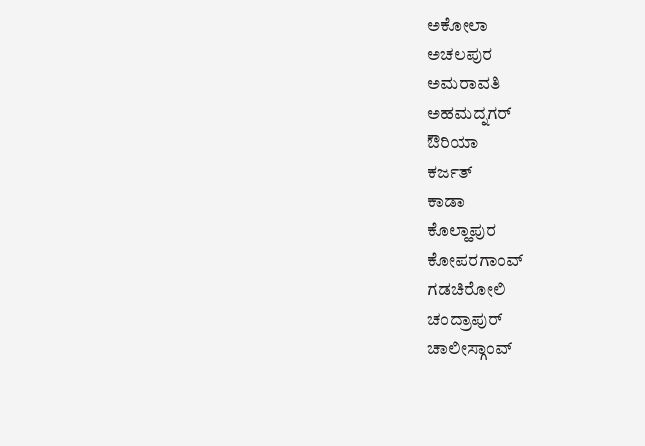ಅಕೋಲಾ
ಅಚಲಪುರ
ಅಮರಾವತಿ
ಅಹಮದ್ನಗರ್
ಔರಿಯಾ
ಕರ್ಜತ್
ಕಾಡಾ
ಕೊಲ್ಹಾಪುರ
ಕೋಪರಗಾಂವ್
ಗಡಚಿರೋಲಿ
ಚಂದ್ರಾಪುರ್
ಚಾಲೀಸ್ಗಾಂವ್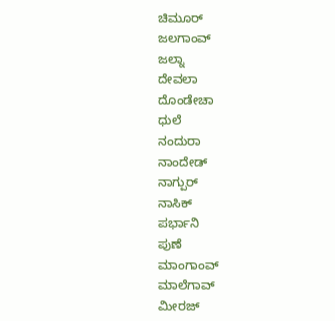ಚಿಮೂರ್
ಜಲಗಾಂವ್
ಜಲ್ನಾ
ದೇವಲಾ
ದೊಂಡೇಚಾ
ಧುಲೆ
ನಂದುರಾ
ನಾಂದೇಡ್
ನಾಗ್ಪುರ್
ನಾಸಿಕ್
ಪರ್ಭಾನಿ
ಪುಣೆ
ಮಾಂಗಾಂವ್
ಮಾಲೆಗಾವ್
ಮೀರಜ್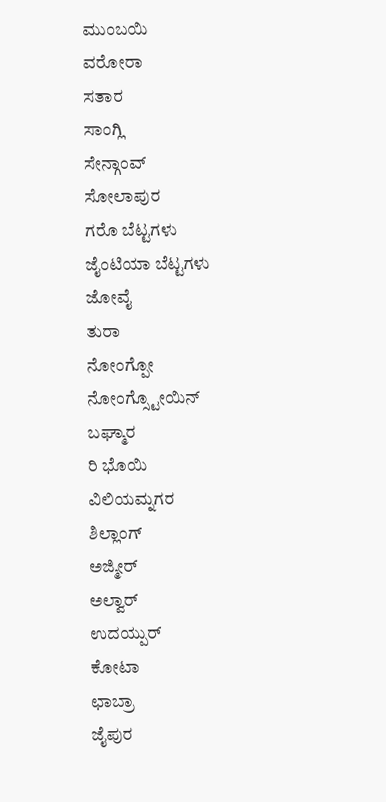ಮುಂಬಯಿ
ವರೋರಾ
ಸತಾರ
ಸಾಂಗ್ಲಿ
ಸೇನ್ಗಾಂವ್
ಸೋಲಾಪುರ
ಗರೊ ಬೆಟ್ಟಗಳು
ಜೈಂಟಿಯಾ ಬೆಟ್ಟಗಳು
ಜೋವೈ
ತುರಾ
ನೋಂಗ್ಪೋ
ನೋಂಗ್ಸ್ಟೋಯಿನ್
ಬಘ್ಮಾರ
ರಿ ಭೊಯಿ
ವಿಲಿಯಮ್ನಗರ
ಶಿಲ್ಲಾಂಗ್
ಅಜ್ಮೀರ್
ಅಲ್ವಾರ್
ಉದಯ್ಪುರ್
ಕೋಟಾ
ಛಾಬ್ರಾ
ಜೈಪುರ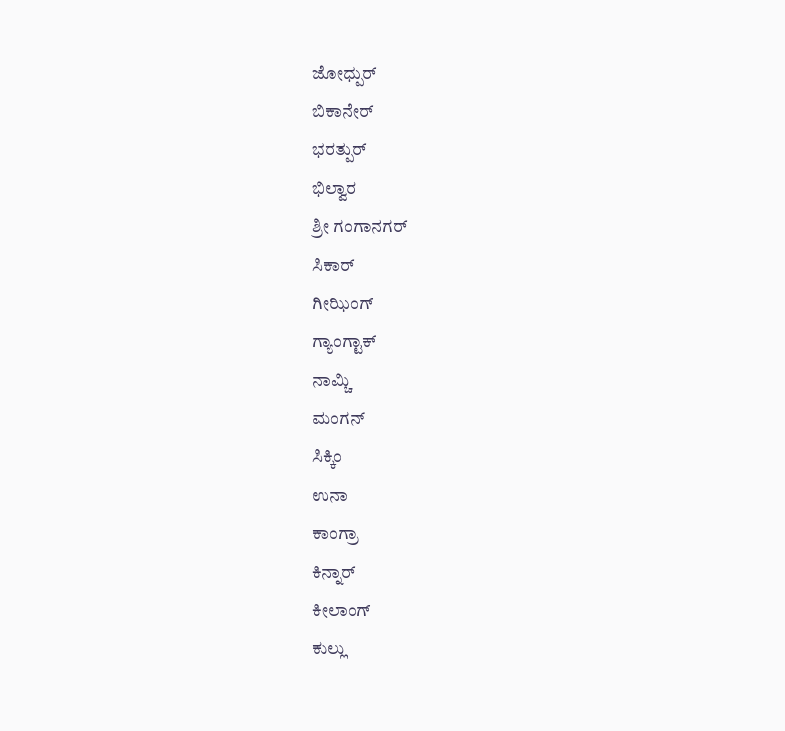ಜೋಧ್ಪುರ್
ಬಿಕಾನೇರ್
ಭರತ್ಪುರ್
ಭಿಲ್ವಾರ
ಶ್ರೀ ಗಂಗಾನಗರ್
ಸಿಕಾರ್
ಗೀಝಿಂಗ್
ಗ್ಯಾಂಗ್ಟಾಕ್
ನಾಮ್ಚಿ
ಮಂಗನ್
ಸಿಕ್ಕಿಂ
ಉನಾ
ಕಾಂಗ್ರಾ
ಕಿನ್ನಾರ್
ಕೀಲಾಂಗ್
ಕುಲ್ಲು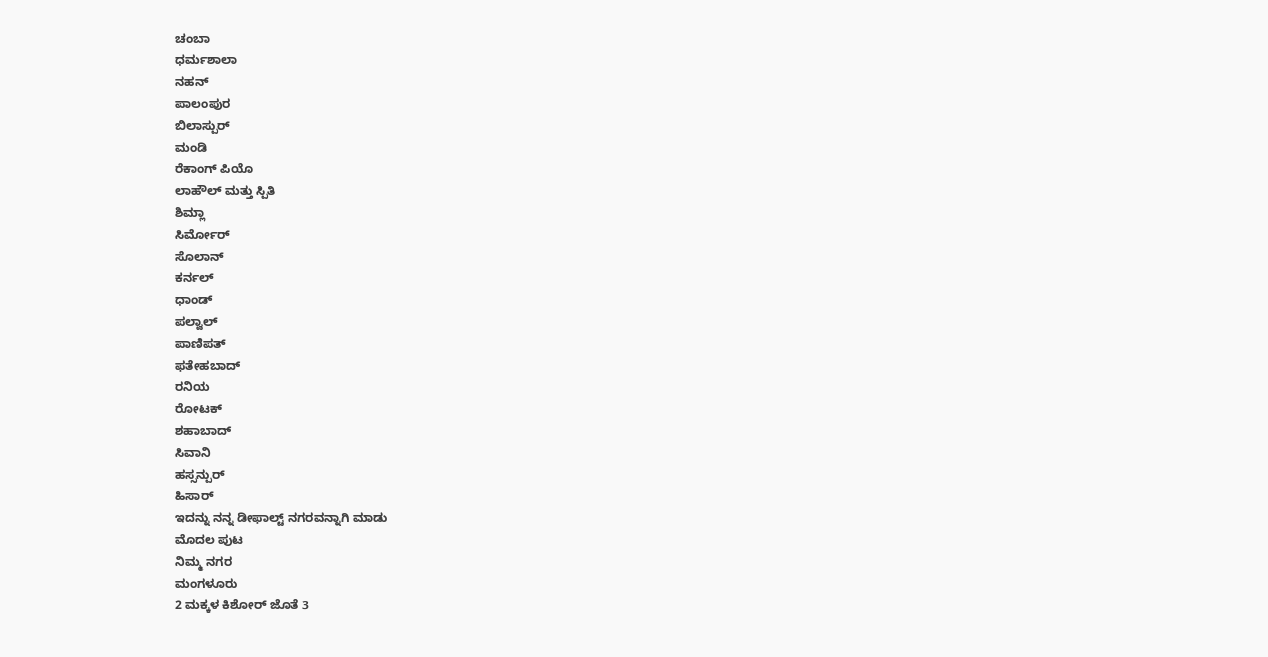ಚಂಬಾ
ಧರ್ಮಶಾಲಾ
ನಹನ್
ಪಾಲಂಪುರ
ಬಿಲಾಸ್ಪುರ್
ಮಂಡಿ
ರೆಕಾಂಗ್ ಪಿಯೊ
ಲಾಹೌಲ್ ಮತ್ತು ಸ್ಪಿತಿ
ಶಿಮ್ಲಾ
ಸಿರ್ಮೋರ್
ಸೊಲಾನ್
ಕರ್ನಲ್
ಧಾಂಡ್
ಪಲ್ವಾಲ್
ಪಾಣಿಪತ್
ಫತೇಹಬಾದ್
ರನಿಯ
ರೋಟಕ್
ಶಹಾಬಾದ್
ಸಿವಾನಿ
ಹಸ್ಸನ್ಪುರ್
ಹಿಸಾರ್
ಇದನ್ನು ನನ್ನ ಡೀಫಾಲ್ಟ್ ನಗರವನ್ನಾಗಿ ಮಾಡು
ಮೊದಲ ಪುಟ
ನಿಮ್ಮ ನಗರ
ಮಂಗಳೂರು
2 ಮಕ್ಕಳ ಕಿಶೋರ್ ಜೊತೆ 3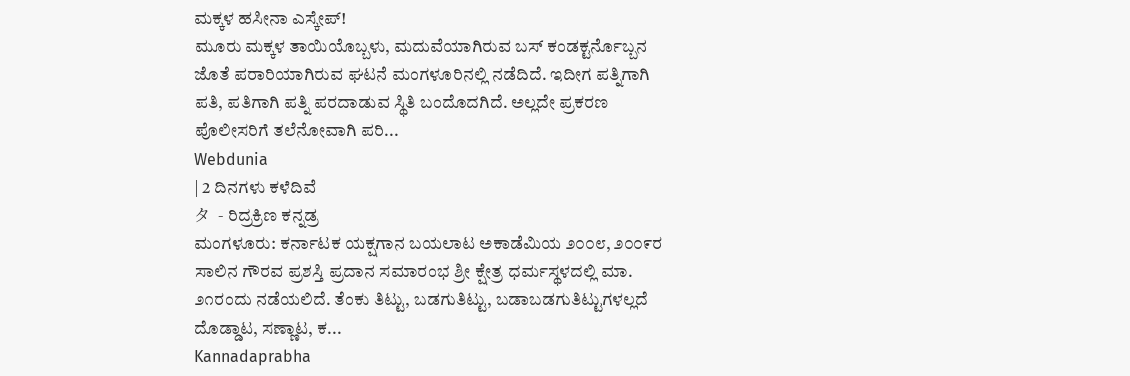ಮಕ್ಕಳ ಹಸೀನಾ ಎಸ್ಕೇಪ್!
ಮೂರು ಮಕ್ಕಳ ತಾಯಿಯೊಬ್ಬಳು, ಮದುವೆಯಾಗಿರುವ ಬಸ್ ಕಂಡಕ್ಟರ್ನೊಬ್ಬನ ಜೊತೆ ಪರಾರಿಯಾಗಿರುವ ಘಟನೆ ಮಂಗಳೂರಿನಲ್ಲಿ ನಡೆದಿದೆ. ಇದೀಗ ಪತ್ನಿಗಾಗಿ ಪತಿ, ಪತಿಗಾಗಿ ಪತ್ನಿ ಪರದಾಡುವ ಸ್ಥಿತಿ ಬಂದೊದಗಿದೆ. ಅಲ್ಲದೇ ಪ್ರಕರಣ ಪೊಲೀಸರಿಗೆ ತಲೆನೋವಾಗಿ ಪರಿ...
Webdunia
| 2 ದಿನಗಳು ಕಳೆದಿವೆ
タ  - ರಿದ್ರಕ್ರಿಣ ಕನ್ನಡ್ರ
ಮಂಗಳೂರು: ಕರ್ನಾಟಕ ಯಕ್ಷಗಾನ ಬಯಲಾಟ ಅಕಾಡೆಮಿಯ ೨೦೦೮, ೨೦೦೯ರ ಸಾಲಿನ ಗೌರವ ಪ್ರಶಸ್ತಿ ಪ್ರದಾನ ಸಮಾರಂಭ ಶ್ರೀ ಕ್ಷೇತ್ರ ಧರ್ಮಸ್ಥಳದಲ್ಲಿ ಮಾ. ೨೧ರಂದು ನಡೆಯಲಿದೆ. ತೆಂಕು ತಿಟ್ಟು, ಬಡಗುತಿಟ್ಟು, ಬಡಾಬಡಗುತಿಟ್ಟುಗಳಲ್ಲದೆ ದೊಡ್ಡಾಟ, ಸಣ್ಣಾಟ, ಕ...
Kannadaprabha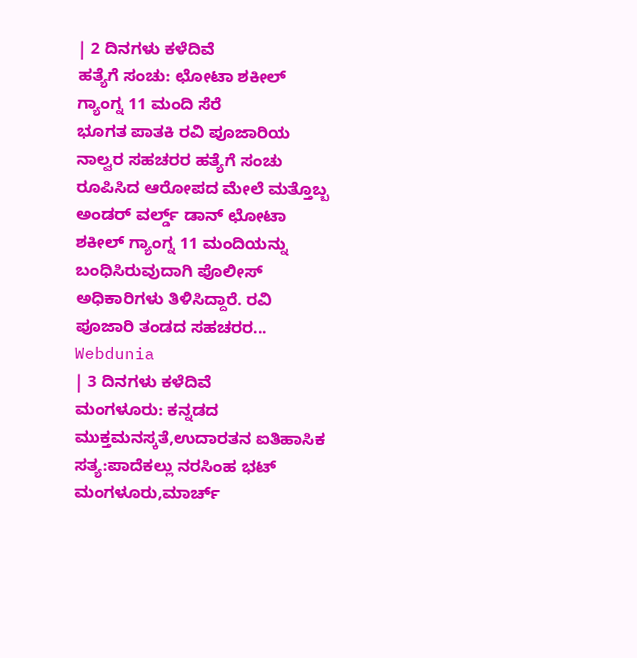| 2 ದಿನಗಳು ಕಳೆದಿವೆ
ಹತ್ಯೆಗೆ ಸಂಚು: ಛೋಟಾ ಶಕೀಲ್ ಗ್ಯಾಂಗ್ನ 11 ಮಂದಿ ಸೆರೆ
ಭೂಗತ ಪಾತಕಿ ರವಿ ಪೂಜಾರಿಯ ನಾಲ್ವರ ಸಹಚರರ ಹತ್ಯೆಗೆ ಸಂಚು ರೂಪಿಸಿದ ಆರೋಪದ ಮೇಲೆ ಮತ್ತೊಬ್ಬ ಅಂಡರ್ ವರ್ಲ್ಡ್ ಡಾನ್ ಛೋಟಾ ಶಕೀಲ್ ಗ್ಯಾಂಗ್ನ 11 ಮಂದಿಯನ್ನು ಬಂಧಿಸಿರುವುದಾಗಿ ಪೊಲೀಸ್ ಅಧಿಕಾರಿಗಳು ತಿಳಿಸಿದ್ದಾರೆ. ರವಿ ಪೂಜಾರಿ ತಂಡದ ಸಹಚರರ...
Webdunia
| 3 ದಿನಗಳು ಕಳೆದಿವೆ
ಮಂಗಳೂರು: ಕನ್ನಡದ ಮುಕ್ತಮನಸ್ಕತೆ,ಉದಾರತನ ಐತಿಹಾಸಿಕ ಸತ್ಯ:ಪಾದೆಕಲ್ಲು ನರಸಿಂಹ ಭಟ್
ಮಂಗಳೂರು,ಮಾರ್ಚ್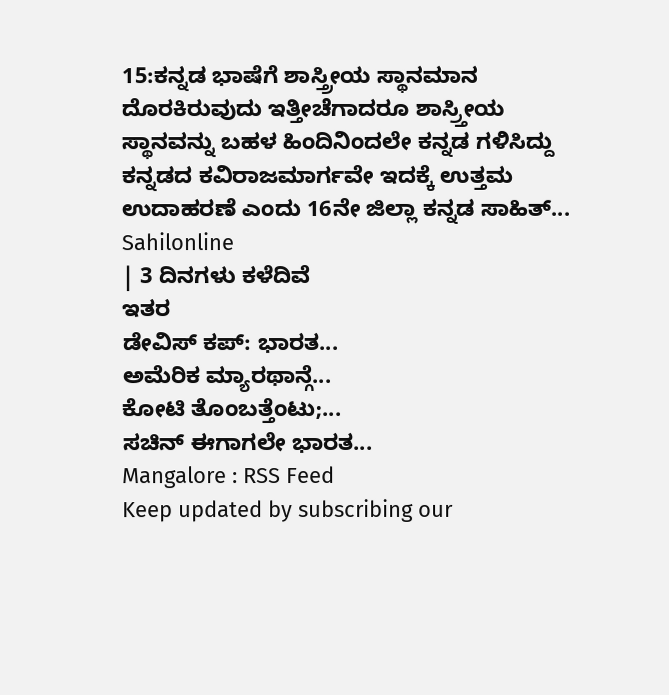15:ಕನ್ನಡ ಭಾಷೆಗೆ ಶಾಸ್ತ್ರೀಯ ಸ್ಥಾನಮಾನ ದೊರಕಿರುವುದು ಇತ್ತೀಚೆಗಾದರೂ ಶಾಸ್ರ್ತೀಯ ಸ್ಥಾನವನ್ನು ಬಹಳ ಹಿಂದಿನಿಂದಲೇ ಕನ್ನಡ ಗಳಿಸಿದ್ದು ಕನ್ನಡದ ಕವಿರಾಜಮಾರ್ಗವೇ ಇದಕ್ಕೆ ಉತ್ತಮ ಉದಾಹರಣೆ ಎಂದು 16ನೇ ಜಿಲ್ಲಾ ಕನ್ನಡ ಸಾಹಿತ್...
Sahilonline
| 3 ದಿನಗಳು ಕಳೆದಿವೆ
ಇತರ
ಡೇವಿಸ್ ಕಪ್: ಭಾರತ...
ಅಮೆರಿಕ ಮ್ಯಾರಥಾನ್ಗೆ...
ಕೋಟಿ ತೊಂಬತ್ತೆಂಟು;...
ಸಚಿನ್ ಈಗಾಗಲೇ ಭಾರತ...
Mangalore : RSS Feed
Keep updated by subscribing our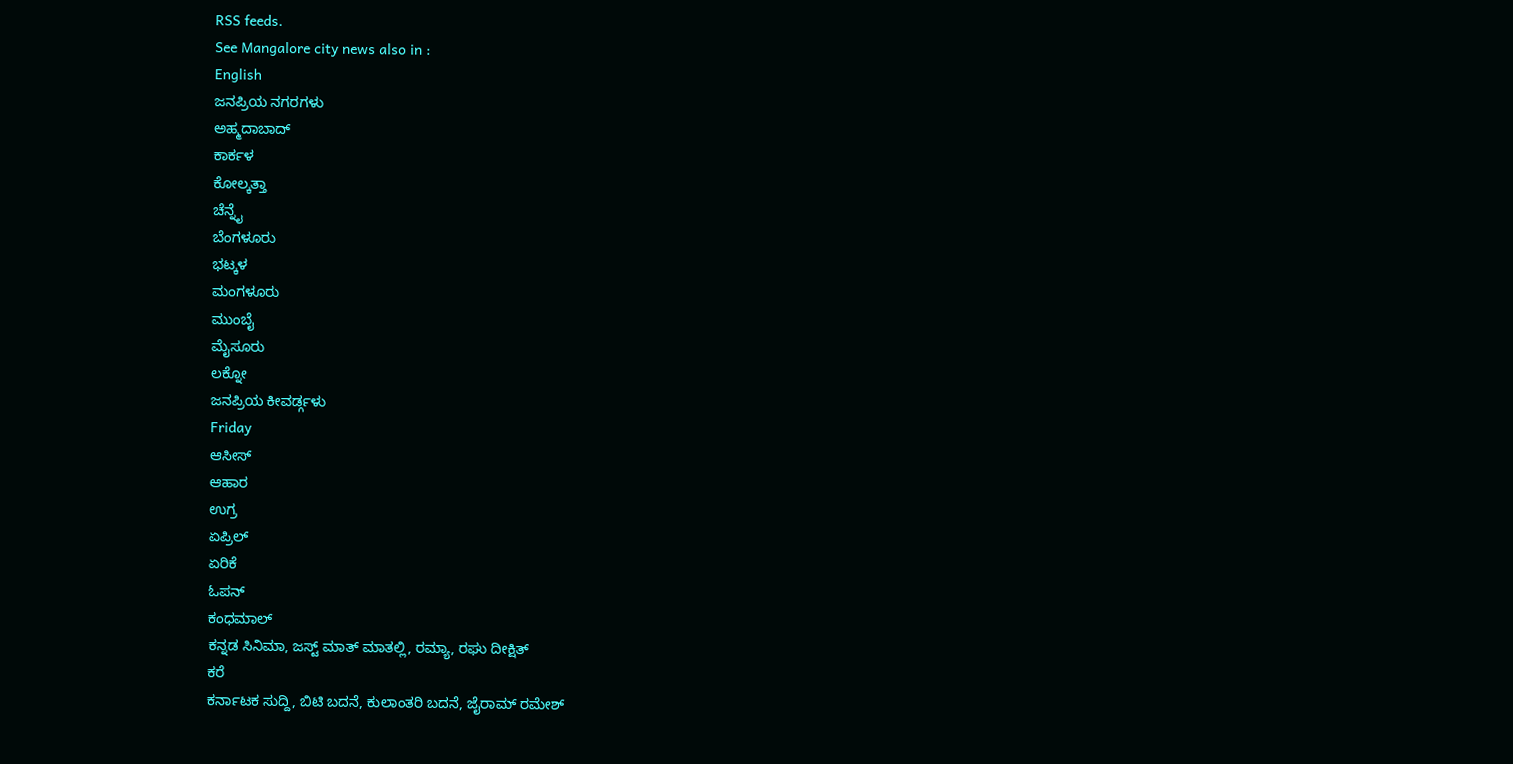RSS feeds.
See Mangalore city news also in :
English
ಜನಪ್ರಿಯ ನಗರಗಳು
ಅಹ್ಮದಾಬಾದ್
ಕಾರ್ಕಳ
ಕೋಲ್ಕತ್ತಾ
ಚೆನ್ನೈ
ಬೆಂಗಳೂರು
ಭಟ್ಕಳ
ಮಂಗಳೂರು
ಮುಂಬೈ
ಮೈಸೂರು
ಲಕ್ನೋ
ಜನಪ್ರಿಯ ಕೀವರ್ಡ್ಗಳು
Friday
ಆಸೀಸ್
ಆಹಾರ
ಉಗ್ರ
ಏಪ್ರಿಲ್
ಏರಿಕೆ
ಓಪನ್
ಕಂಧಮಾಲ್
ಕನ್ನಡ ಸಿನಿಮಾ, ಜಸ್ಟ್ ಮಾತ್ ಮಾತಲ್ಲಿ, ರಮ್ಯಾ, ರಘು ದೀಕ್ಷಿತ್
ಕರೆ
ಕರ್ನಾಟಕ ಸುದ್ದಿ, ಬಿಟಿ ಬದನೆ, ಕುಲಾಂತರಿ ಬದನೆ, ಜೈರಾಮ್ ರಮೇಶ್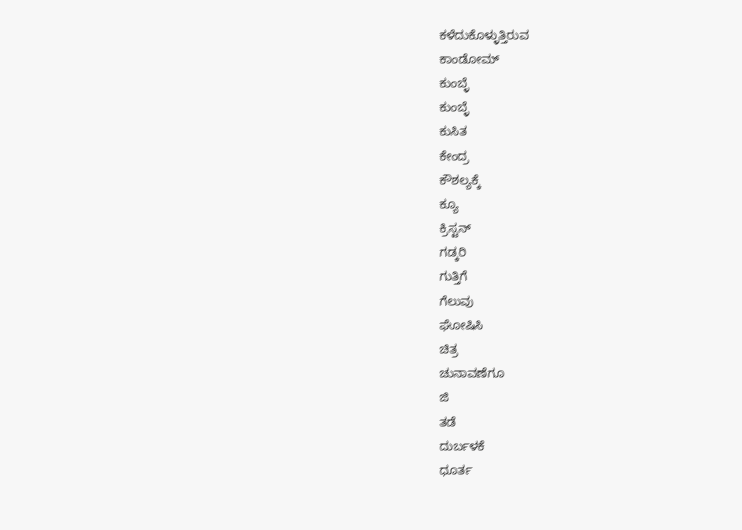ಕಳೆದುಕೊಳ್ಳುತ್ತಿರುವ
ಕಾಂಡೋಮ್
ಕುಂಬ್ಳೆ
ಕುಂಬ್ಳೆ
ಕುಸಿತ
ಕೇಂದ್ರ
ಕೌಶಲ್ಯಕ್ಕೆ
ಕ್ಯೂ
ಕ್ರಿಸ್ಟನ್
ಗಡ್ಕರಿ
ಗುತ್ತಿಗೆ
ಗೆಲುವು
ಘೋಷಿಸಿ
ಚಿತ್ರ
ಚುನಾವಣೆಗೂ
ಜಿ
ತಡೆ
ದುರ್ಬಳಕೆ
ಧೂರ್ತ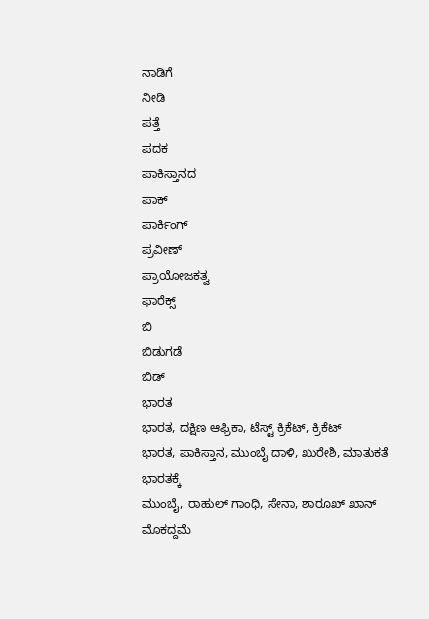ನಾಡಿಗೆ
ನೀಡಿ
ಪತ್ತೆ
ಪದಕ
ಪಾಕಿಸ್ತಾನದ
ಪಾಕ್
ಪಾರ್ಕಿಂಗ್
ಪ್ರವೀಣ್
ಪ್ರಾಯೋಜಕತ್ವ
ಫಾರೆಕ್ಸ್
ಬಿ
ಬಿಡುಗಡೆ
ಬಿಡ್
ಭಾರತ
ಭಾರತ, ದಕ್ಷಿಣ ಆಫ್ರಿಕಾ, ಟೆಸ್ಟ್ ಕ್ರಿಕೆಟ್, ಕ್ರಿಕೆಟ್
ಭಾರತ, ಪಾಕಿಸ್ತಾನ, ಮುಂಬೈ ದಾಳಿ, ಖುರೇಶಿ, ಮಾತುಕತೆ
ಭಾರತಕ್ಕೆ
ಮುಂಬೈ, ರಾಹುಲ್ ಗಾಂಧಿ, ಸೇನಾ, ಶಾರೂಖ್ ಖಾನ್
ಮೊಕದ್ದಮೆ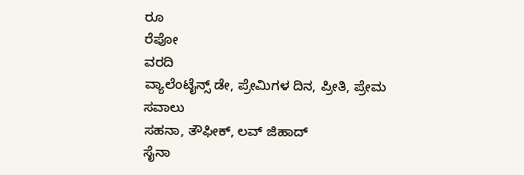ರೂ
ರೆಪೋ
ವರದಿ
ವ್ಯಾಲೆಂಟೈನ್ಸ್ ಡೇ, ಪ್ರೇಮಿಗಳ ದಿನ, ಪ್ರೀತಿ, ಪ್ರೇಮ
ಸವಾಲು
ಸಹನಾ, ತೌಫೀಕ್, ಲವ್ ಜಿಹಾದ್
ಸೈನಾ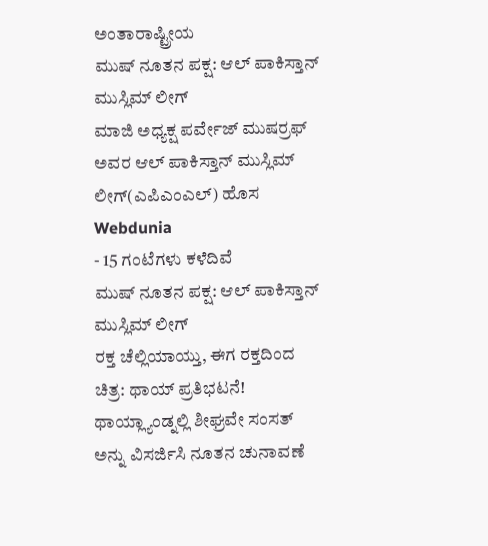ಅಂತಾರಾಷ್ಟ್ರೀಯ
ಮುಷ್ ನೂತನ ಪಕ್ಷ: ಆಲ್ ಪಾಕಿಸ್ತಾನ್ ಮುಸ್ಲಿಮ್ ಲೀಗ್
ಮಾಜಿ ಅಧ್ಯಕ್ಷ ಪರ್ವೇಜ್ ಮುಷರ್ರಫ್ ಅವರ ಆಲ್ ಪಾಕಿಸ್ತಾನ್ ಮುಸ್ಲಿಮ್ ಲೀಗ್(ಎಪಿಎಂಎಲ್) ಹೊಸ
Webdunia
- 15 ಗಂಟೆಗಳು ಕಳೆದಿವೆ
ಮುಷ್ ನೂತನ ಪಕ್ಷ: ಆಲ್ ಪಾಕಿಸ್ತಾನ್ ಮುಸ್ಲಿಮ್ ಲೀಗ್
ರಕ್ತ ಚೆಲ್ಲಿಯಾಯ್ತು, ಈಗ ರಕ್ತದಿಂದ ಚಿತ್ರ: ಥಾಯ್ ಪ್ರತಿಭಟನೆ!
ಥಾಯ್ಲ್ಯಾಂಡ್ನಲ್ಲಿ ಶೀಘ್ರವೇ ಸಂಸತ್ ಅನ್ನು ವಿಸರ್ಜಿಸಿ ನೂತನ ಚುನಾವಣೆ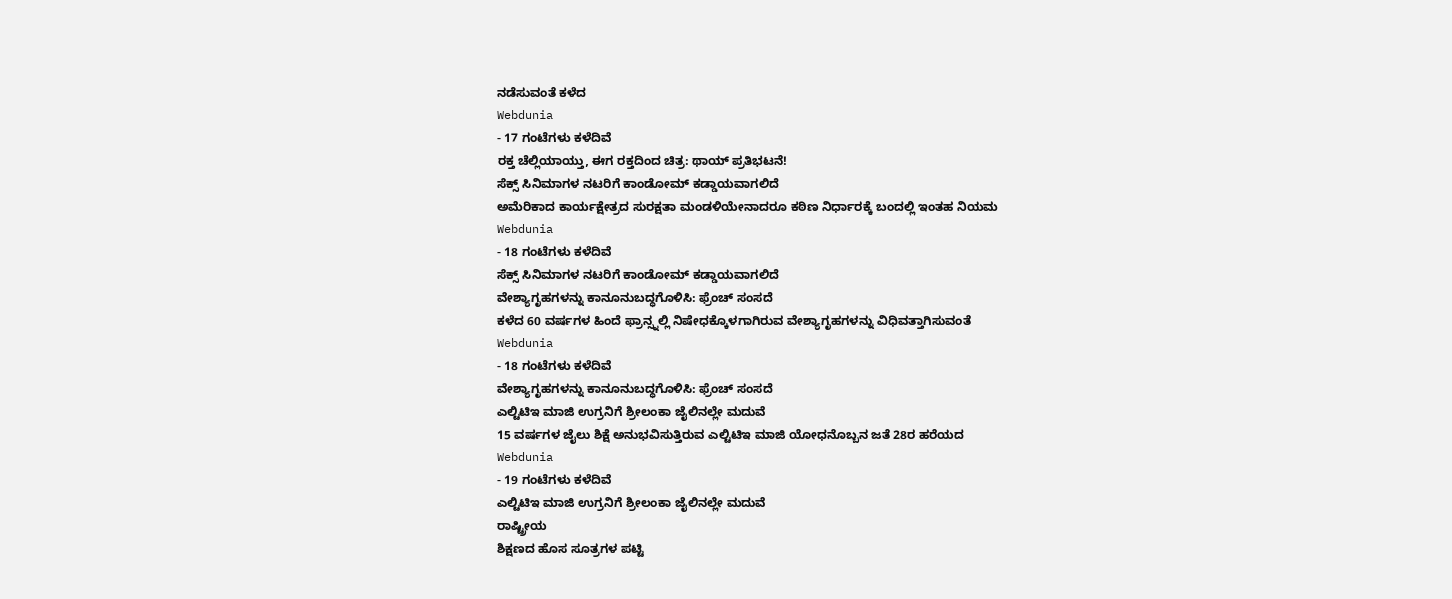ನಡೆಸುವಂತೆ ಕಳೆದ
Webdunia
- 17 ಗಂಟೆಗಳು ಕಳೆದಿವೆ
ರಕ್ತ ಚೆಲ್ಲಿಯಾಯ್ತು, ಈಗ ರಕ್ತದಿಂದ ಚಿತ್ರ: ಥಾಯ್ ಪ್ರತಿಭಟನೆ!
ಸೆಕ್ಸ್ ಸಿನಿಮಾಗಳ ನಟರಿಗೆ ಕಾಂಡೋಮ್ ಕಡ್ಡಾಯವಾಗಲಿದೆ
ಅಮೆರಿಕಾದ ಕಾರ್ಯಕ್ಷೇತ್ರದ ಸುರಕ್ಷತಾ ಮಂಡಳಿಯೇನಾದರೂ ಕಠಿಣ ನಿರ್ಧಾರಕ್ಕೆ ಬಂದಲ್ಲಿ ಇಂತಹ ನಿಯಮ
Webdunia
- 18 ಗಂಟೆಗಳು ಕಳೆದಿವೆ
ಸೆಕ್ಸ್ ಸಿನಿಮಾಗಳ ನಟರಿಗೆ ಕಾಂಡೋಮ್ ಕಡ್ಡಾಯವಾಗಲಿದೆ
ವೇಶ್ಯಾಗೃಹಗಳನ್ನು ಕಾನೂನುಬದ್ಧಗೊಳಿಸಿ: ಫ್ರೆಂಚ್ ಸಂಸದೆ
ಕಳೆದ 60 ವರ್ಷಗಳ ಹಿಂದೆ ಫ್ರಾನ್ಸ್ನಲ್ಲಿ ನಿಷೇಧಕ್ಕೊಳಗಾಗಿರುವ ವೇಶ್ಯಾಗೃಹಗಳನ್ನು ವಿಧಿವತ್ತಾಗಿಸುವಂತೆ
Webdunia
- 18 ಗಂಟೆಗಳು ಕಳೆದಿವೆ
ವೇಶ್ಯಾಗೃಹಗಳನ್ನು ಕಾನೂನುಬದ್ಧಗೊಳಿಸಿ: ಫ್ರೆಂಚ್ ಸಂಸದೆ
ಎಲ್ಟಿಟಿಇ ಮಾಜಿ ಉಗ್ರನಿಗೆ ಶ್ರೀಲಂಕಾ ಜೈಲಿನಲ್ಲೇ ಮದುವೆ
15 ವರ್ಷಗಳ ಜೈಲು ಶಿಕ್ಷೆ ಅನುಭವಿಸುತ್ತಿರುವ ಎಲ್ಟಿಟಿಇ ಮಾಜಿ ಯೋಧನೊಬ್ಬನ ಜತೆ 28ರ ಹರೆಯದ
Webdunia
- 19 ಗಂಟೆಗಳು ಕಳೆದಿವೆ
ಎಲ್ಟಿಟಿಇ ಮಾಜಿ ಉಗ್ರನಿಗೆ ಶ್ರೀಲಂಕಾ ಜೈಲಿನಲ್ಲೇ ಮದುವೆ
ರಾಷ್ಟ್ರೀಯ
ಶಿಕ್ಷಣದ ಹೊಸ ಸೂತ್ರಗಳ ಪಟ್ಟಿ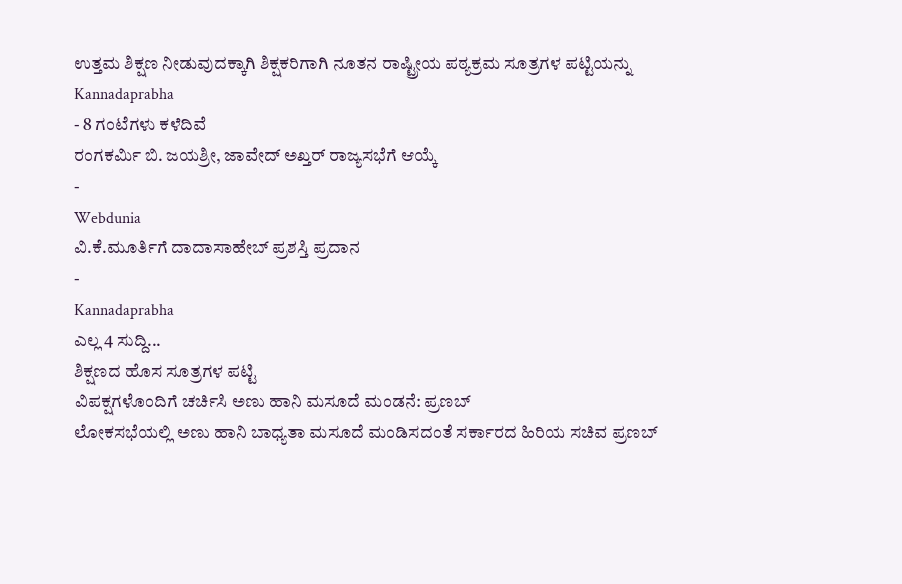ಉತ್ತಮ ಶಿಕ್ಷಣ ನೀಡುವುದಕ್ಕಾಗಿ ಶಿಕ್ಷಕರಿಗಾಗಿ ನೂತನ ರಾಷ್ಟ್ರೀಯ ಪಠ್ಯಕ್ರಮ ಸೂತ್ರಗಳ ಪಟ್ಟಿಯನ್ನು
Kannadaprabha
- 8 ಗಂಟೆಗಳು ಕಳೆದಿವೆ
ರಂಗಕರ್ಮಿ ಬಿ. ಜಯಶ್ರೀ, ಜಾವೇದ್ ಅಖ್ತರ್ ರಾಜ್ಯಸಭೆಗೆ ಆಯ್ಕೆ
-
Webdunia
ವಿ.ಕೆ.ಮೂರ್ತಿಗೆ ದಾದಾಸಾಹೇಬ್ ಪ್ರಶಸ್ತಿ ಪ್ರದಾನ
-
Kannadaprabha
ಎಲ್ಲ 4 ಸುದ್ದಿ...
ಶಿಕ್ಷಣದ ಹೊಸ ಸೂತ್ರಗಳ ಪಟ್ಟಿ
ವಿಪಕ್ಷಗಳೊಂದಿಗೆ ಚರ್ಚಿಸಿ ಅಣು ಹಾನಿ ಮಸೂದೆ ಮಂಡನೆ: ಪ್ರಣಬ್
ಲೋಕಸಭೆಯಲ್ಲಿ ಅಣು ಹಾನಿ ಬಾಧ್ಯತಾ ಮಸೂದೆ ಮಂಡಿಸದಂತೆ ಸರ್ಕಾರದ ಹಿರಿಯ ಸಚಿವ ಪ್ರಣಬ್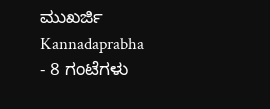ಮುಖರ್ಜಿ
Kannadaprabha
- 8 ಗಂಟೆಗಳು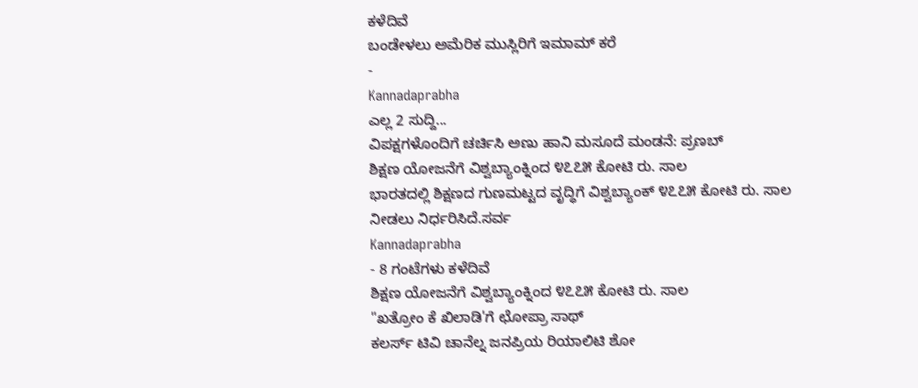ಕಳೆದಿವೆ
ಬಂಡೇಳಲು ಅಮೆರಿಕ ಮುಸ್ಲಿರಿಗೆ ಇಮಾಮ್ ಕರೆ
-
Kannadaprabha
ಎಲ್ಲ 2 ಸುದ್ದಿ...
ವಿಪಕ್ಷಗಳೊಂದಿಗೆ ಚರ್ಚಿಸಿ ಅಣು ಹಾನಿ ಮಸೂದೆ ಮಂಡನೆ: ಪ್ರಣಬ್
ಶಿಕ್ಷಣ ಯೋಜನೆಗೆ ವಿಶ್ವಬ್ಯಾಂಕ್ನಿಂದ ೪೭೭೫ ಕೋಟಿ ರು. ಸಾಲ
ಭಾರತದಲ್ಲಿ ಶಿಕ್ಷಣದ ಗುಣಮಟ್ಟದ ವೃದ್ಧಿಗೆ ವಿಶ್ವಬ್ಯಾಂಕ್ ೪೭೭೫ ಕೋಟಿ ರು. ಸಾಲ ನೀಡಲು ನಿರ್ಧರಿಸಿದೆ.ಸರ್ವ
Kannadaprabha
- 8 ಗಂಟೆಗಳು ಕಳೆದಿವೆ
ಶಿಕ್ಷಣ ಯೋಜನೆಗೆ ವಿಶ್ವಬ್ಯಾಂಕ್ನಿಂದ ೪೭೭೫ ಕೋಟಿ ರು. ಸಾಲ
"ಖತ್ರೋಂ ಕೆ ಖಿಲಾಡಿ'ಗೆ ಛೋಪ್ರಾ ಸಾಥ್
ಕಲರ್ಸ್ ಟಿವಿ ಚಾನೆಲ್ನ ಜನಪ್ರಿಯ ರಿಯಾಲಿಟಿ ಶೋ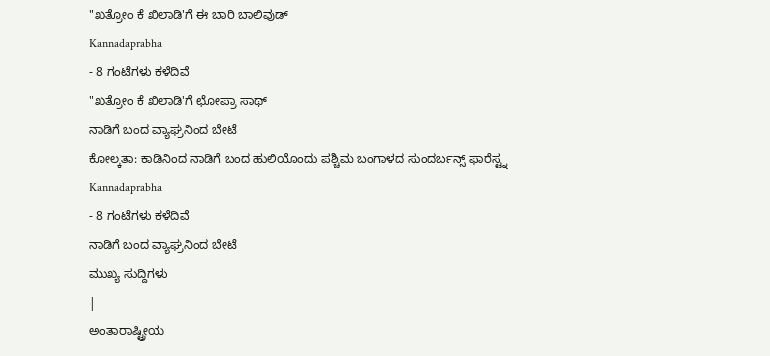"ಖತ್ರೋಂ ಕೆ ಖಿಲಾಡಿ'ಗೆ ಈ ಬಾರಿ ಬಾಲಿವುಡ್
Kannadaprabha
- 8 ಗಂಟೆಗಳು ಕಳೆದಿವೆ
"ಖತ್ರೋಂ ಕೆ ಖಿಲಾಡಿ'ಗೆ ಛೋಪ್ರಾ ಸಾಥ್
ನಾಡಿಗೆ ಬಂದ ವ್ಯಾಘ್ರನಿಂದ ಬೇಟೆ
ಕೋಲ್ಕತಾ: ಕಾಡಿನಿಂದ ನಾಡಿಗೆ ಬಂದ ಹುಲಿಯೊಂದು ಪಶ್ಚಿಮ ಬಂಗಾಳದ ಸುಂದರ್ಬನ್ಸ್ ಫಾರೆಸ್ಟ್ನ
Kannadaprabha
- 8 ಗಂಟೆಗಳು ಕಳೆದಿವೆ
ನಾಡಿಗೆ ಬಂದ ವ್ಯಾಘ್ರನಿಂದ ಬೇಟೆ
ಮುಖ್ಯ ಸುದ್ದಿಗಳು
|
ಅಂತಾರಾಷ್ಟ್ರೀಯ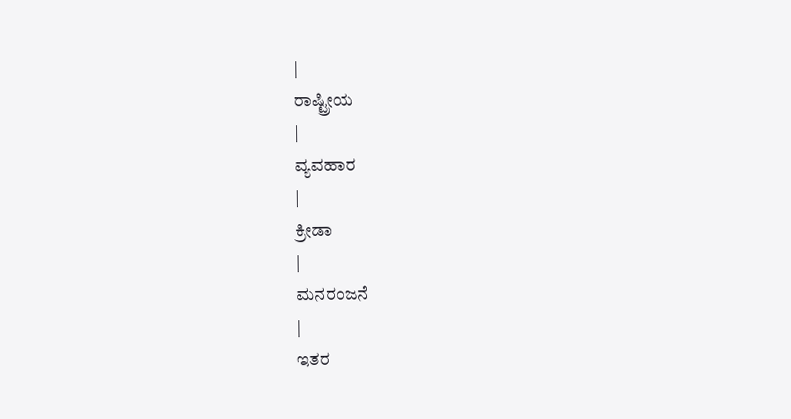|
ರಾಷ್ಟ್ರೀಯ
|
ವ್ಯವಹಾರ
|
ಕ್ರೀಡಾ
|
ಮನರಂಜನೆ
|
ಇತರ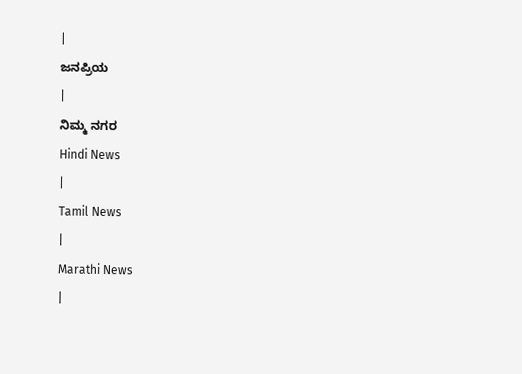|
ಜನಪ್ರಿಯ
|
ನಿಮ್ಮ ನಗರ
Hindi News
|
Tamil News
|
Marathi News
|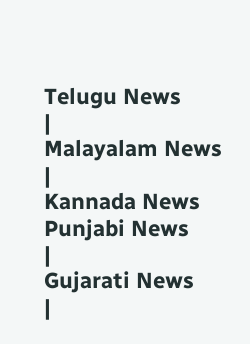Telugu News
|
Malayalam News
|
Kannada News
Punjabi News
|
Gujarati News
|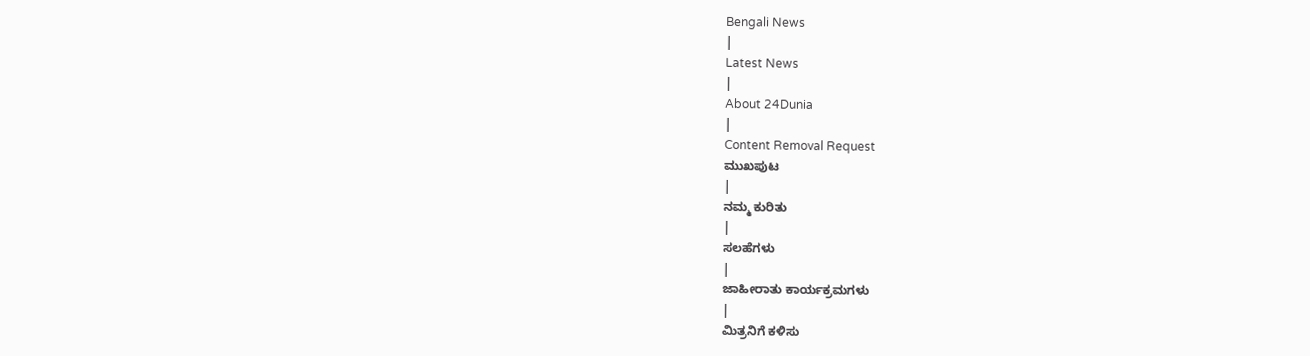Bengali News
|
Latest News
|
About 24Dunia
|
Content Removal Request
ಮುಖಪುಟ
|
ನಮ್ಮ ಕುರಿತು
|
ಸಲಹೆಗಳು
|
ಜಾಹೀರಾತು ಕಾರ್ಯಕ್ರಮಗಳು
|
ಮಿತ್ರನಿಗೆ ಕಳಿಸು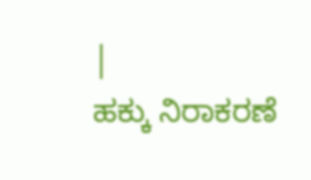|
ಹಕ್ಕು ನಿರಾಕರಣೆ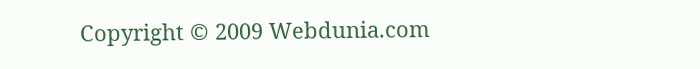Copyright © 2009 Webdunia.com